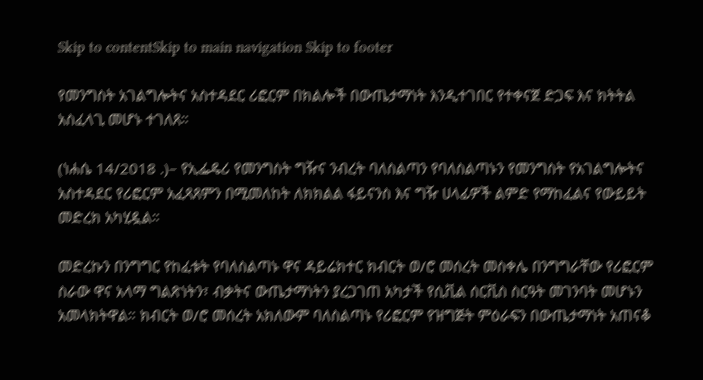Skip to contentSkip to main navigation Skip to footer

የመንግስት አገልግሎትና አስተዳደር ሪፎርም በክልሎች በውጤታማነት እንዲተገበር የተቀናጀ ድጋፍ እና ክትትል አስፈላጊ መሆኑ ተገለጸ።

(ነሐሴ 14/2018 .)– የኢፌዴሪ የመንግስት ግዥና ንብረት ባለስልጣን የባለስልጣኑን የመንግስት የአገልግሎትና አስተዳደር የሪፎርም አፈጻጸምን በሚመለከት ለክክልል ፋይናንስ እና ግዥ ሀላፊዎች ልምድ የማከፈልና የውይይት መድረክ አካሂዷል።

መድረኩን በንግግር የከፈቱት የባለስልጣኑ ዋና ዳይሬክተር ክብርት ወ/ሮ መሰረት መስቀሌ በንግግራቸው የሪፎርም ስራው ዋና አላማ ግልጽነትን፣ ብቃትና ውጤታማነትን ያረጋገጠ አካታች የሲቪል ሰርቪስ ስርዓት መገንባት መሆኑን አመላክትዋል። ክብርት ወ/ሮ መሰረት አክለውም ባለስልጣኑ የሪፎርም የዝግጅት ምዕራፍን በውጤታማነት አጠናቆ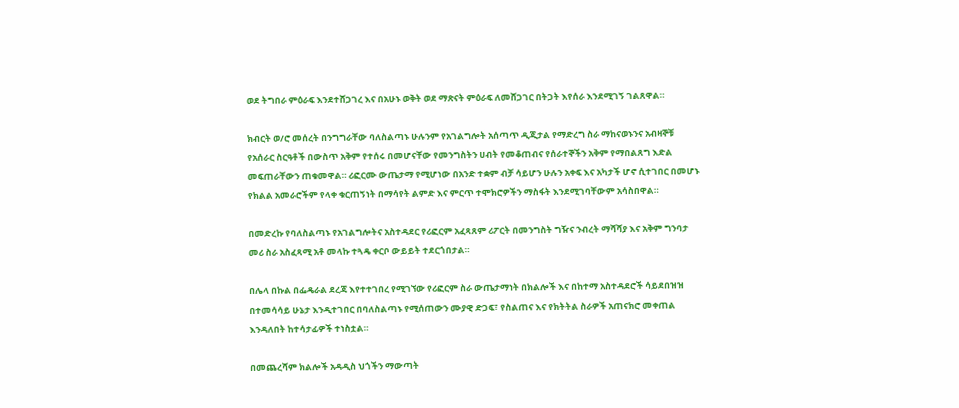ወደ ትግበራ ምዕራፍ እንደተሸጋገረ እና በአሁኑ ወቅት ወደ ማጽናት ምዕራፍ ለመሸጋገር በትጋት እየሰራ እንደሚገኝ ገልጸዋል።

ክብርት ወ/ሮ መሰረት በንግግራቸው ባለስልጣኑ ሁሉንም የአገልግሎት አሰጣጥ ዲጂታል የማድረግ ስራ ማከናወኑንና አብዛኞቹ የአሰራር ስርዓቶች በውስጥ አቅም የተሰሩ በመሆናቸው የመንግስትን ሀብት የመቆጠብና የሰራተኞችን አቅም የማበልጸግ እድል መፍጠራቸውን ጠቁመዋል። ሪፎርሙ ውጤታማ የሚሆነው በአንድ ተቋም ብቻ ሳይሆን ሁሉን አቀፍ እና አካታች ሆኖ ሲተገበር በመሆኑ የክልል አመራሮችም የላቀ ቁርጠኝነት በማሳየት ልምድ እና ምርጥ ተሞክሮዎችን ማስፋት እንደሚገባቸውም አሳስበዋል።

በመድረኩ የባለስልጣኑ የአገልግሎትና አስተዳደር የሪፎርም አፈጻጸም ሪፖርት በመንግስት ግዥና ንብረት ማሻሻያ እና አቅም ግንባታ መሪ ስራ አስፈጻሚ አቶ መላኩ ተጓዴ ቀርቦ ውይይት ተደርጎበታል።

በሌላ በኩል በፌዴራል ደረጃ እየተተገበረ የሚገኘው የሪፎርም ስራ ውጤታማነት በክልሎች እና በከተማ አስተዳደሮች ሳይደበዝዝ በተመሳሳይ ሁኔታ እንዲተገበር በባለስልጣኑ የሚሰጠውን ሙያዊ ድጋፍ፣ የስልጠና እና የክትትል ስራዎች አጠናክሮ መቀጠል እንዳለበት ከተሳታፊዎች ተነስቷል።

በመጨረሻም ክልሎች አዳዲስ ህጎችን ማውጣት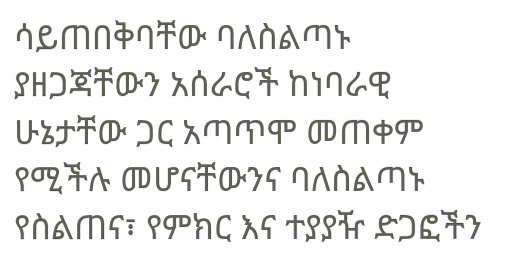ሳይጠበቅባቸው ባለስልጣኑ ያዘጋጃቸውን አሰራሮች ከነባራዊ ሁኔታቸው ጋር አጣጥሞ መጠቀም የሚችሉ መሆናቸውንና ባለስልጣኑ የስልጠና፣ የምክር እና ተያያዥ ድጋፎችን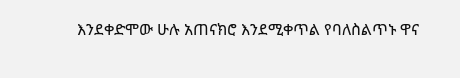እንደቀድሞው ሁሉ አጠናክሮ እንደሚቀጥል የባለስልጥኑ ዋና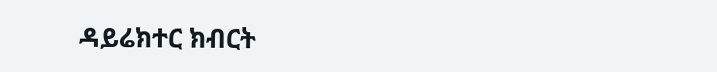ዳይሬክተር ክብርት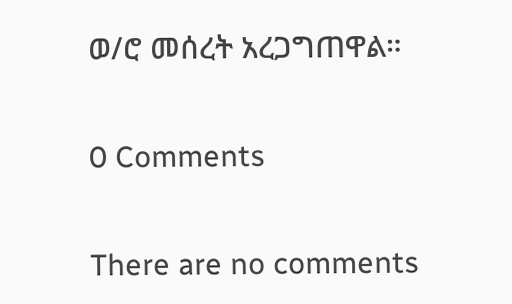ወ/ሮ መሰረት አረጋግጠዋል።

0 Comments

There are no comments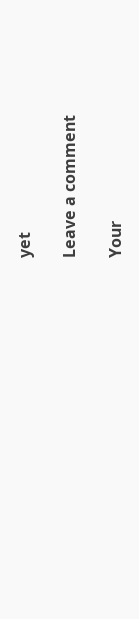yet

Leave a comment

Your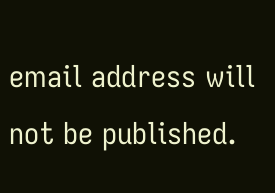email address will not be published.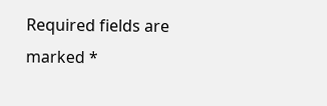Required fields are marked *